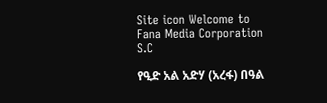Site icon Welcome to Fana Media Corporation S.C

የዒድ አል አድሃ (አረፋ) በዓል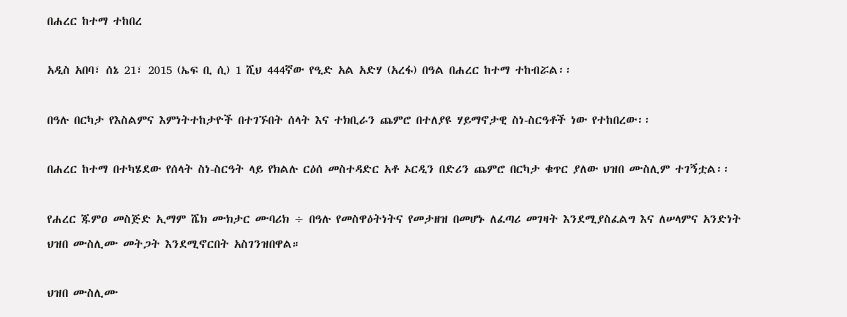በሐረር ከተማ ተከበረ

አዲስ አበባ፣ ሰኔ 21፣ 2015 (ኤፍ ቢ ሲ) 1 ሺህ 444ኛው የዒድ አል አድሃ (አረፋ) በዓል በሐረር ከተማ ተከብሯል፡፡

በዓሉ በርካታ የእስልምና እምነትተከታዮች በተገኙበት ሰላት እና ተክቢራን ጨምሮ በተለያዩ ሃይማኖታዊ ስነ-ስርዓቶች ነው የተከበረው፡፡

በሐረር ከተማ በተካሄደው የሰላት ስነ-ስርዓት ላይ የክልሉ ርዕሰ መስተዳድር አቶ ኦርዲን በድሪን ጨምሮ በርካታ ቁጥር ያለው ህዝበ ሙስሊም ተገኝቷል፡፡

የሐረር ጁምዐ መስጅድ ኢማም ሼክ ሙክታር ሙባሪክ ÷ በዓሉ የመስዋዕትነትና የመታዘዝ በመሆኑ ለፈጣሪ መገዛት እንደሚያስፈልግ እና ለሠላምና አንድነት ህዝበ ሙስሊሙ መትጋት እንደሚኖርበት አስገንዝበዋል።

ህዝበ ሙስሊሙ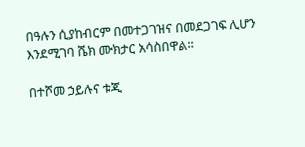በዓሉን ሲያከብርም በመተጋገዝና በመደጋገፍ ሊሆን እንደሚገባ ሼክ ሙክታር አሳስበዋል።

በተሾመ ኃይሉና ቱጂ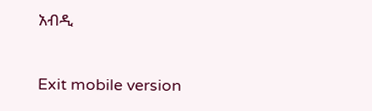አብዲ

Exit mobile version